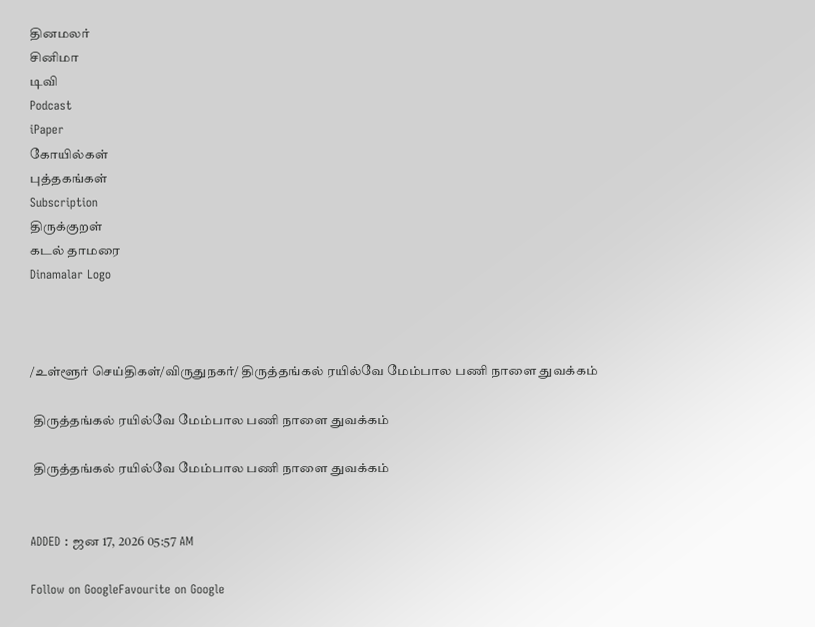தினமலர்
சினிமா
டிவி
Podcast
iPaper
கோயில்கள்
புத்தகங்கள்
Subscription
திருக்குறள்
கடல் தாமரை
Dinamalar Logo



/உள்ளூர் செய்திகள்/விருதுநகர்/ திருத்தங்கல் ரயில்வே மேம்பால பணி நாளை துவக்கம்

 திருத்தங்கல் ரயில்வே மேம்பால பணி நாளை துவக்கம்

 திருத்தங்கல் ரயில்வே மேம்பால பணி நாளை துவக்கம்


ADDED : ஜன 17, 2026 05:57 AM

Follow on GoogleFavourite on Google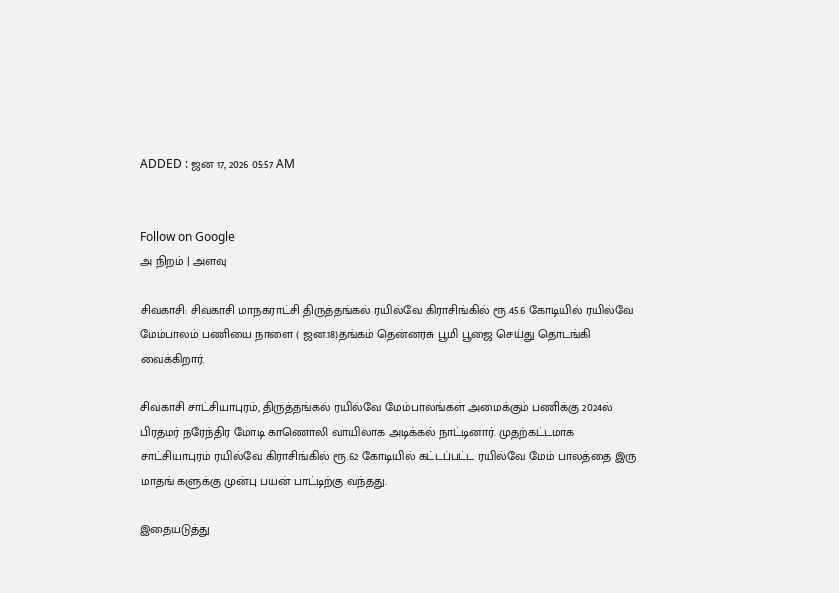ADDED : ஜன 17, 2026 05:57 AM


Follow on Google
அ நிறம் | அளவு

சிவகாசி: சிவகாசி மாநகராட்சி திருத்தங்கல் ரயில்வே கிராசிங்கில் ரூ.45.6 கோடியில் ரயில்வே மேம்பாலம் பணியை நாளை ( ஜன.18)தங்கம் தென்னரசு பூமி பூஜை செய்து தொடங்கி வைக்கிறார்.

சிவகாசி சாட்சியாபுரம், திருத்தங்கல் ரயில்வே மேம்பாலங்கள் அமைக்கும் பணிக்கு 2024ல் பிரதமர் நரேந்திர மோடி காணொலி வாயிலாக அடிக்கல் நாட்டினார். முதற்கட்டமாக சாட்சியாபுரம் ரயில்வே கிராசிங்கில் ரூ.62 கோடியில் கட்டப்பட்ட ரயில்வே மேம் பாலத்தை இரு மாதங் களுக்கு முன்பு பயன் பாட்டிற்கு வந்தது.

இதையடுத்து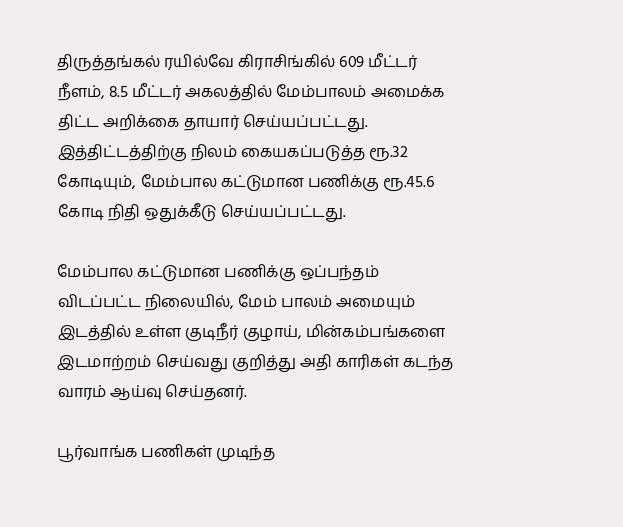திருத்தங்கல் ரயில்வே கிராசிங்கில் 609 மீட்டர் நீளம், 8.5 மீட்டர் அகலத்தில் மேம்பாலம் அமைக்க திட்ட அறிக்கை தாயார் செய்யப்பட்டது. இத்திட்டத்திற்கு நிலம் கையகப்படுத்த ரூ.32 கோடியும், மேம்பால கட்டுமான பணிக்கு ரூ.45.6 கோடி நிதி ஒதுக்கீடு செய்யப்பட்டது.

மேம்பால கட்டுமான பணிக்கு ஒப்பந்தம் விடப்பட்ட நிலையில், மேம் பாலம் அமையும் இடத்தில் உள்ள குடிநீர் குழாய், மின்கம்பங்களை இடமாற்றம் செய்வது குறித்து அதி காரிகள் கடந்த வாரம் ஆய்வு செய்தனர்.

பூர்வாங்க பணிகள் முடிந்த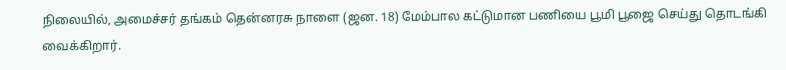நிலையில், அமைச்சர் தங்கம் தென்னரசு நாளை (ஜன. 18) மேம்பால கட்டுமான பணியை பூமி பூஜை செய்து தொடங்கி வைக்கிறார்.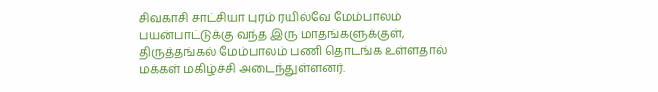சிவகாசி சாட்சியா புரம் ரயில்வே மேம்பாலம் பயன்பாட்டுக்கு வந்த இரு மாதங்களுக்குள், திருத்தங்கல் மேம்பாலம் பணி தொடங்க உள்ளதால் மக்கள் மகிழ்ச்சி அடைந்துள்ளனர்.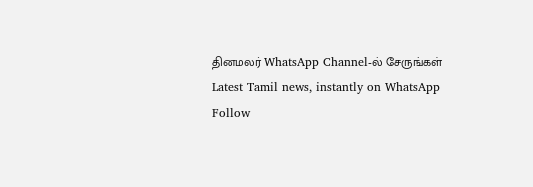தினமலர் WhatsApp Channel-ல் சேருங்கள்
Latest Tamil news, instantly on WhatsApp
Follow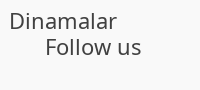Dinamalar
      Follow us